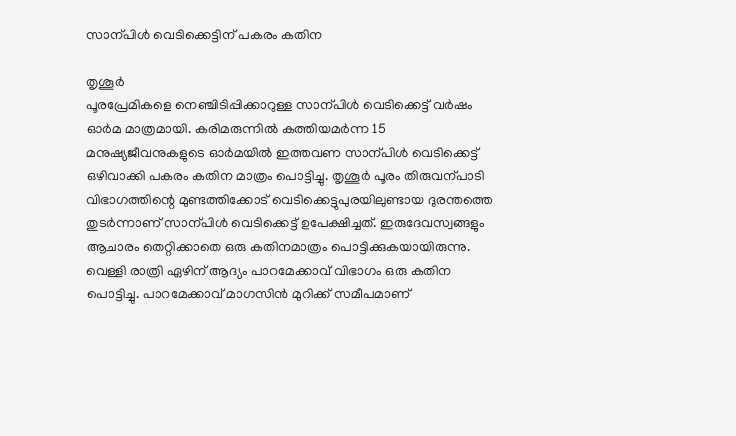സാന്പിൾ വെടിക്കെട്ടിന് പകരം കതിന

തൃശൂർ
പൂരപ്രേമികളെ നെഞ്ചിടിപ്പിക്കാറുള്ള സാന്പിൾ വെടിക്കെട്ട് വർഷം ഓർമ മാത്രമായി. കരിമരുന്നിൽ കത്തിയമർന്ന 15 മനുഷ്യജീവനുകളുടെ ഓർമയിൽ ഇത്തവണ സാന്പിൾ വെടിക്കെട്ട് ഒഴിവാക്കി പകരം കതിന മാത്രം പൊട്ടിച്ചു. തൃശൂർ പൂരം തിരുവന്പാടി വിഭാഗത്തിന്റെ മുണ്ടത്തിക്കോട് വെടിക്കെട്ടുപുരയിലുണ്ടായ ദുരന്തത്തെ തുടർന്നാണ് സാന്പിൾ വെടിക്കെട്ട് ഉപേക്ഷിച്ചത്. ഇരുദേവസ്വങ്ങളും ആചാരം തെറ്റിക്കാതെ ഒരു കതിനമാത്രം പൊട്ടിക്കുകയായിരുന്നു. വെള്ളി രാത്രി ഏഴിന് ആദ്യം പാറമേക്കാവ് വിഭാഗം ഒരു കതിന പൊട്ടിച്ചു. പാറമേക്കാവ് മാഗസിൻ മുറിക്ക് സമീപമാണ്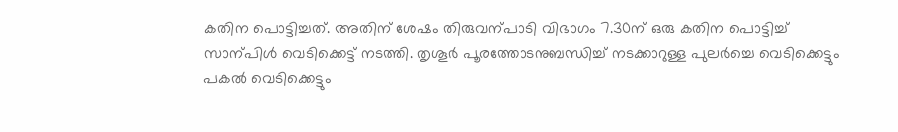കതിന പൊട്ടിച്ചത്. അതിന് ശേഷം തിരുവന്പാടി വിഭാഗം 7.30ന് ഒരു കതിന പൊട്ടിച്ച് സാന്പിൾ വെടിക്കെട്ട് നടത്തി. തൃശൂർ പൂരത്തോടനുബന്ധിച്ച് നടക്കാറുള്ള പുലർച്ചെ വെടിക്കെട്ടും പകൽ വെടിക്കെട്ടും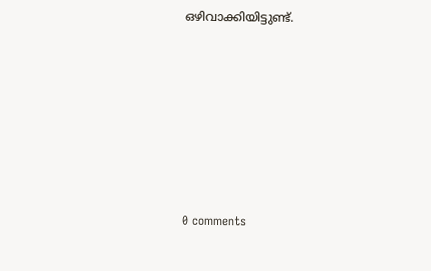ഒഴിവാക്കിയിട്ടുണ്ട്.










0 comments